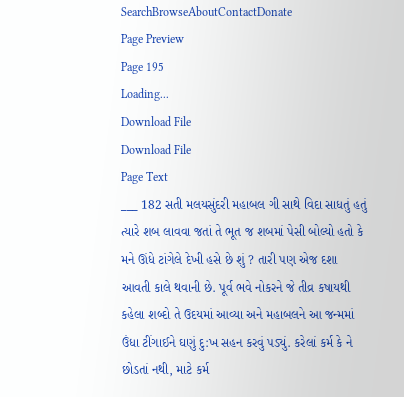SearchBrowseAboutContactDonate
Page Preview
Page 195
Loading...
Download File
Download File
Page Text
___ 182 સતી મલયસુંદરી મહાબલ ગી સાથે વિદા સાધતું હતું ત્યારે શબ લાવવા જતાં તે ભૂત જ શબમાં પેસી બોલ્યો હતો કે મને ઊંધે ટાંગેલે દેખી હસે છે શું ? તારી પણ એજ દશા આવતી કાલે થવાની છે. પૂર્વ ભવે નોકરને જે તીવ્ર કષાયથી કહેલા શબ્દો તે ઉદયમાં આવ્યા અને મહાબલને આ જન્મમાં ઉંધા ટીંગાઈને ઘણું દુ:ખ સહન કરવું પડ્યું. કરેલાં કર્મ કે ને છોડતાં નથી, માટે કર્મ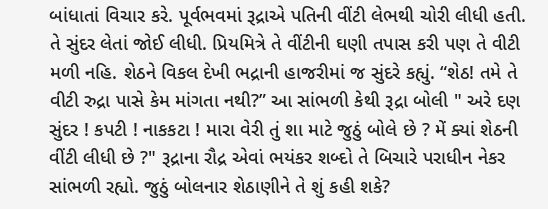બાંધાતાં વિચાર કરે. પૂર્વભવમાં રૂદ્રાએ પતિની વીંટી લેભથી ચોરી લીધી હતી. તે સુંદર લેતાં જોઈ લીધી. પ્રિયમિત્રે તે વીંટીની ઘણી તપાસ કરી પણ તે વીટી મળી નહિ. શેઠને વિકલ દેખી ભદ્રાની હાજરીમાં જ સુંદરે કહ્યું. “શેઠ! તમે તે વીટી રુદ્રા પાસે કેમ માંગતા નથી?” આ સાંભળી કેથી રૂદ્રા બોલી " અરે દણ સુંદર ! કપટી ! નાકકટા ! મારા વેરી તું શા માટે જુઠું બોલે છે ? મેં ક્યાં શેઠની વીંટી લીધી છે ?" રૂદ્રાના રૌદ્ર એવાં ભયંકર શબ્દો તે બિચારે પરાધીન નેકર સાંભળી રહ્યો. જુઠું બોલનાર શેઠાણીને તે શું કહી શકે?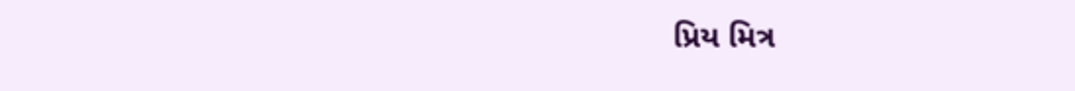પ્રિય મિત્ર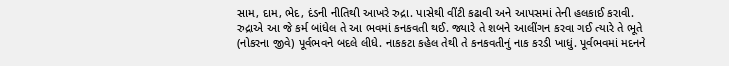સામ, દામ, ભેદ, દંડની નીતિથી આખરે રુદ્રા. પાસેથી વીંટી કઢાવી અને આપસમાં તેની હલકાઈ કરાવી. રુદ્રાએ આ જે કર્મ બાંધેલ તે આ ભવમાં કનકવતી થઈ. જ્યારે તે શબને આલીંગન કરવા ગઈ ત્યારે તે ભૂતે (નોકરના જીવે) પૂર્વભવને બદલે લીધે. નાકકટા કહેલ તેથી તે કનકવતીનું નાક કરડી ખાધું. પૂર્વભવમાં મદનને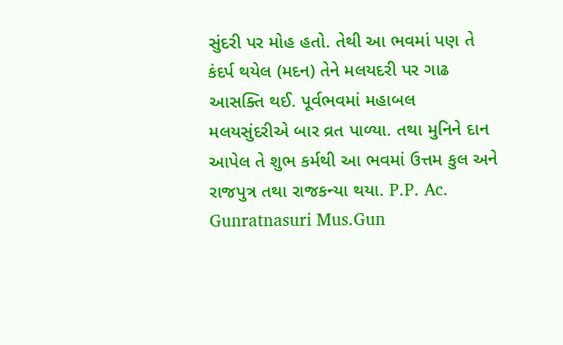સુંદરી પર મોહ હતો. તેથી આ ભવમાં પણ તે કંદર્પ થયેલ (મદન) તેને મલયદરી પર ગાઢ આસક્તિ થઈ. પૂર્વભવમાં મહાબલ મલયસુંદરીએ બાર વ્રત પાળ્યા. તથા મુનિને દાન આપેલ તે શુભ કર્મથી આ ભવમાં ઉત્તમ કુલ અને રાજપુત્ર તથા રાજકન્યા થયા. P.P. Ac. Gunratnasuri Mus.Gun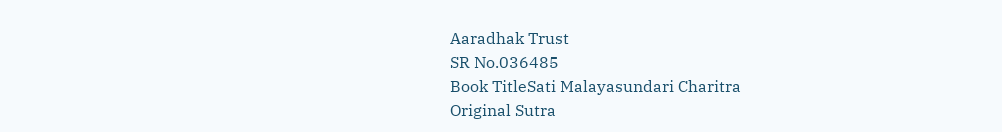Aaradhak Trust
SR No.036485
Book TitleSati Malayasundari Charitra
Original Sutra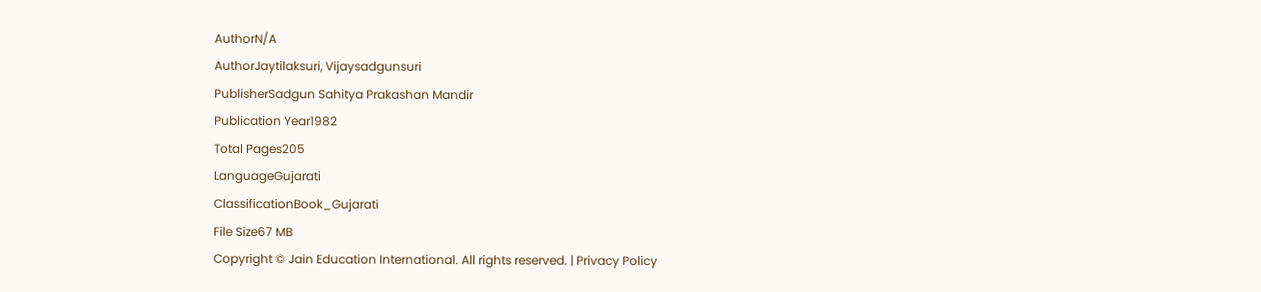AuthorN/A
AuthorJaytilaksuri, Vijaysadgunsuri
PublisherSadgun Sahitya Prakashan Mandir
Publication Year1982
Total Pages205
LanguageGujarati
ClassificationBook_Gujarati
File Size67 MB
Copyright © Jain Education International. All rights reserved. | Privacy Policy